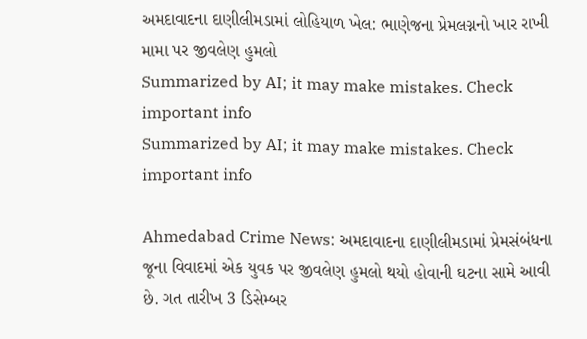અમદાવાદના દાણીલીમડામાં લોહિયાળ ખેલ: ભાણેજના પ્રેમલગ્નનો ખાર રાખી મામા પર જીવલેણ હુમલો
Summarized by AI; it may make mistakes. Check important info
Summarized by AI; it may make mistakes. Check important info

Ahmedabad Crime News: અમદાવાદના દાણીલીમડામાં પ્રેમસંબંધના જૂના વિવાદમાં એક યુવક પર જીવલેણ હુમલો થયો હોવાની ઘટના સામે આવી છે. ગત તારીખ 3 ડિસેમ્બર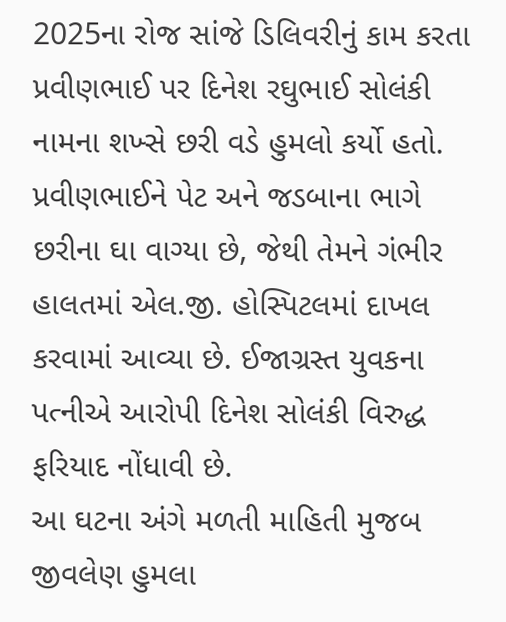2025ના રોજ સાંજે ડિલિવરીનું કામ કરતા પ્રવીણભાઈ પર દિનેશ રઘુભાઈ સોલંકી નામના શખ્સે છરી વડે હુમલો કર્યો હતો. પ્રવીણભાઈને પેટ અને જડબાના ભાગે છરીના ઘા વાગ્યા છે, જેથી તેમને ગંભીર હાલતમાં એલ.જી. હોસ્પિટલમાં દાખલ કરવામાં આવ્યા છે. ઈજાગ્રસ્ત યુવકના પત્નીએ આરોપી દિનેશ સોલંકી વિરુદ્ધ ફરિયાદ નોંધાવી છે.
આ ઘટના અંગે મળતી માહિતી મુજબ જીવલેણ હુમલા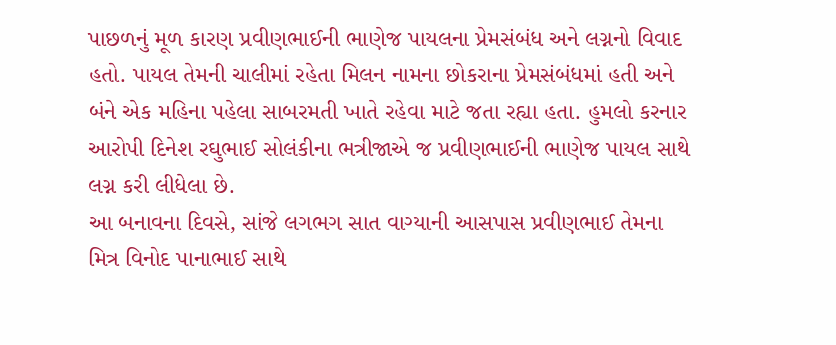પાછળનું મૂળ કારણ પ્રવીણભાઈની ભાણેજ પાયલના પ્રેમસંબંધ અને લગ્નનો વિવાદ હતો. પાયલ તેમની ચાલીમાં રહેતા મિલન નામના છોકરાના પ્રેમસંબંધમાં હતી અને બંને એક મહિના પહેલા સાબરમતી ખાતે રહેવા માટે જતા રહ્યા હતા. હુમલો કરનાર આરોપી દિનેશ રઘુભાઈ સોલંકીના ભત્રીજાએ જ પ્રવીણભાઈની ભાણેજ પાયલ સાથે લગ્ન કરી લીધેલા છે.
આ બનાવના દિવસે, સાંજે લગભગ સાત વાગ્યાની આસપાસ પ્રવીણભાઈ તેમના મિત્ર વિનોદ પાનાભાઈ સાથે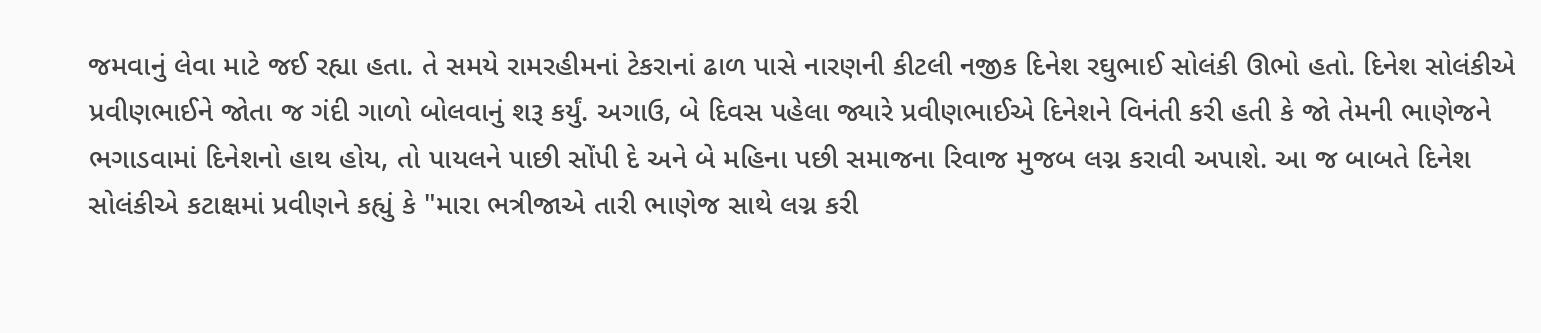જમવાનું લેવા માટે જઈ રહ્યા હતા. તે સમયે રામરહીમનાં ટેકરાનાં ઢાળ પાસે નારણની કીટલી નજીક દિનેશ રઘુભાઈ સોલંકી ઊભો હતો. દિનેશ સોલંકીએ પ્રવીણભાઈને જોતા જ ગંદી ગાળો બોલવાનું શરૂ કર્યું. અગાઉ, બે દિવસ પહેલા જ્યારે પ્રવીણભાઈએ દિનેશને વિનંતી કરી હતી કે જો તેમની ભાણેજને ભગાડવામાં દિનેશનો હાથ હોય, તો પાયલને પાછી સોંપી દે અને બે મહિના પછી સમાજના રિવાજ મુજબ લગ્ન કરાવી અપાશે. આ જ બાબતે દિનેશ સોલંકીએ કટાક્ષમાં પ્રવીણને કહ્યું કે "મારા ભત્રીજાએ તારી ભાણેજ સાથે લગ્ન કરી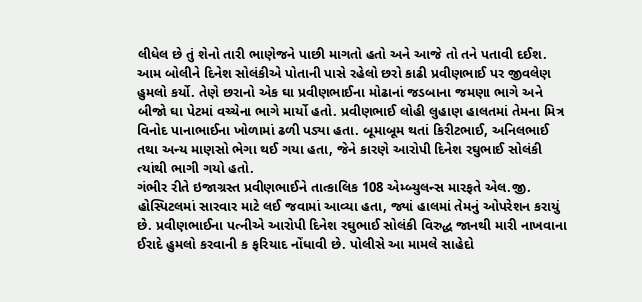લીધેલ છે તું શેનો તારી ભાણેજને પાછી માગતો હતો અને આજે તો તને પતાવી દઈશ.
આમ બોલીને દિનેશ સોલંકીએ પોતાની પાસે રહેલો છરો કાઢી પ્રવીણભાઈ પર જીવલેણ હુમલો કર્યો. તેણે છરાનો એક ઘા પ્રવીણભાઈના મોઢાનાં જડબાના જમણા ભાગે અને બીજો ઘા પેટમાં વચ્ચેના ભાગે માર્યો હતો. પ્રવીણભાઈ લોહી લુહાણ હાલતમાં તેમના મિત્ર વિનોદ પાનાભાઈના ખોળામાં ઢળી પડ્યા હતા. બૂમાબૂમ થતાં કિરીટભાઈ, અનિલભાઈ તથા અન્ય માણસો ભેગા થઈ ગયા હતા, જેને કારણે આરોપી દિનેશ રઘુભાઈ સોલંકી ત્યાંથી ભાગી ગયો હતો.
ગંભીર રીતે ઇજાગ્રસ્ત પ્રવીણભાઈને તાત્કાલિક 108 એમ્બ્યુલન્સ મારફતે એલ.જી. હોસ્પિટલમાં સારવાર માટે લઈ જવામાં આવ્યા હતા, જ્યાં હાલમાં તેમનું ઓપરેશન કરાયું છે. પ્રવીણભાઈના પત્નીએ આરોપી દિનેશ રઘુભાઈ સોલંકી વિરુદ્ધ જાનથી મારી નાખવાના ઈરાદે હુમલો કરવાની ક ફરિયાદ નોંધાવી છે. પોલીસે આ મામલે સાહેદો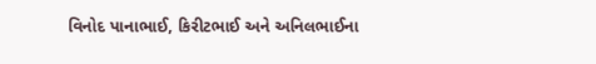વિનોદ પાનાભાઈ, કિરીટભાઈ અને અનિલભાઈના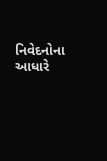નિવેદનોના આધારે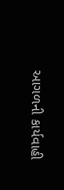આગળની કાર્યવાહી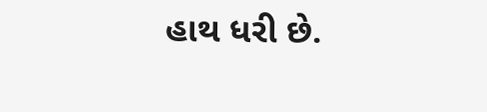હાથ ધરી છે.